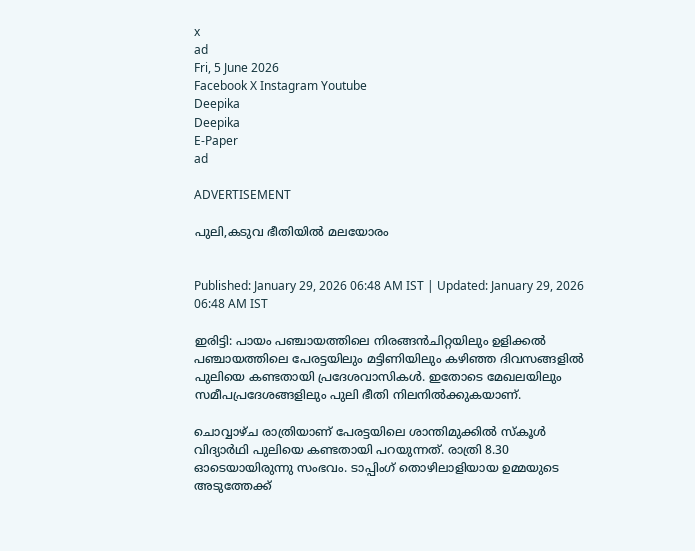x
ad
Fri, 5 June 2026
Facebook X Instagram Youtube
Deepika
Deepika
E-Paper
ad

ADVERTISEMENT

പുലി,കടുവ ഭീതിയിൽ മലയോരം


Published: January 29, 2026 06:48 AM IST | Updated: January 29, 2026 06:48 AM IST

ഇരിട്ടി: പായം പഞ്ചായത്തിലെ നിരങ്ങൻചിറ്റയിലും ഉളിക്കൽ പഞ്ചായത്തിലെ പേരട്ടയിലും മട്ടിണിയിലും കഴിഞ്ഞ ദിവസങ്ങളിൽ പുലിയെ കണ്ടതായി പ്രദേശവാസികൾ. ഇതോടെ മേഖലയിലും സമീപപ്രദേശങ്ങളിലും പുലി ഭീതി നിലനിൽക്കുകയാണ്.

ചൊവ്വാഴ്ച രാത്രിയാണ് പേരട്ടയിലെ ശാന്തിമുക്കിൽ സ്കൂൾ വിദ്യാർഥി പുലിയെ കണ്ടതായി പറയുന്നത്. രാത്രി 8.30 ഓടെയായിരുന്നു സംഭവം. ടാപ്പിംഗ് തൊഴിലാളിയായ ഉമ്മയുടെ അടുത്തേക്ക്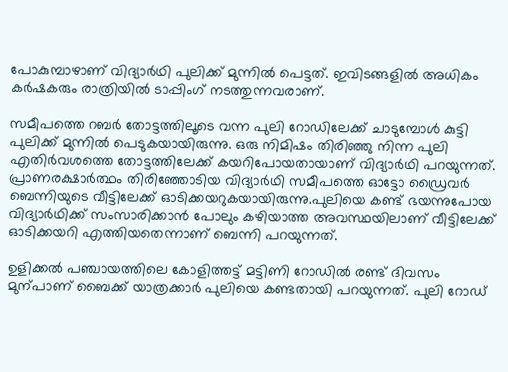പോകുമ്പാഴാണ് വിദ്യാർഥി പുലിക്ക് മുന്നിൽ പെട്ടത്. ഇവിടങ്ങളിൽ അധികം കർഷകരും രാത്രിയിൽ ടാപ്പിംഗ് നടത്തുന്നവരാണ്.

സമീപത്തെ റബർ തോട്ടത്തിലൂടെ വന്ന പുലി റോഡിലേക്ക് ചാടുമ്പോൾ കുട്ടി പുലിക്ക് മുന്നിൽ പെടുകയായിരുന്നു. ഒരു നിമിഷം തിരിഞ്ഞു നിന്ന പുലി എതിർവശത്തെ തോട്ടത്തിലേക്ക് കയറിപോയതായാണ് വിദ്യാർഥി പറയുന്നത്. പ്രാണരക്ഷാർത്ഥം തിരിഞ്ഞോടിയ വിദ്യാർഥി സമീപത്തെ ഓട്ടോ ഡ്രൈവർ ബെന്നിയുടെ വീട്ടിലേക്ക് ഓടിക്കയറുകയായിരുന്നു.പുലിയെ കണ്ട് ഭയന്നുപോയ വിദ്യാർഥിക്ക് സംസാരിക്കാൻ പോലും കഴിയാത്ത അവസ്ഥയിലാണ് വീട്ടിലേക്ക് ഓടിക്കയറി എത്തിയതെന്നാണ് ബെന്നി പറയുന്നത്.

ഉളിക്കൽ പഞ്ചായത്തിലെ കോളിത്തട്ട് മട്ടിണി റോഡിൽ രണ്ട് ദിവസം മുന്പാണ് ബൈക്ക് യാത്രക്കാർ പുലിയെ കണ്ടതായി പറയുന്നത്. പുലി റോഡ്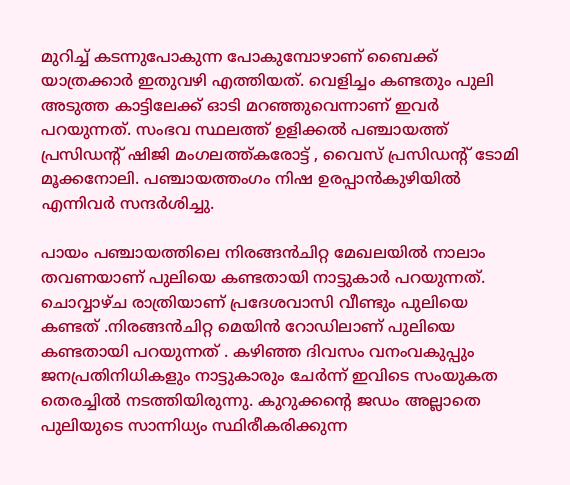മുറിച്ച് കടന്നുപോകുന്ന പോകുമ്പോഴാണ് ബൈക്ക് യാത്രക്കാർ ഇതുവഴി എത്തിയത്. വെളിച്ചം കണ്ടതും പുലി അടുത്ത കാട്ടിലേക്ക് ഓടി മറഞ്ഞുവെന്നാണ് ഇവർ പറയുന്നത്. സംഭവ സ്ഥലത്ത് ഉളിക്കൽ പഞ്ചായത്ത് പ്രസിഡന്‍റ് ഷിജി മംഗലത്ത്കരോട്ട് , വൈസ് പ്രസിഡന്റ് ടോമി മൂക്കനോലി. പഞ്ചായത്തംഗം നിഷ ഉരപ്പാൻകുഴിയിൽ എന്നിവർ സന്ദർശിച്ചു.

പായം പഞ്ചായത്തിലെ നിരങ്ങൻചിറ്റ മേഖലയിൽ നാലാം തവണയാണ് പുലിയെ കണ്ടതായി നാട്ടുകാർ പറയുന്നത്. ചൊവ്വാഴ്ച രാത്രിയാണ് പ്രദേശവാസി വീണ്ടും പുലിയെ കണ്ടത് .നിരങ്ങൻചിറ്റ മെയിൻ റോഡിലാണ് പുലിയെ കണ്ടതായി പറയുന്നത് . കഴിഞ്ഞ ദിവസം വനംവകുപ്പും ജനപ്രതിനിധികളും നാട്ടുകാരും ചേർന്ന് ഇവിടെ സംയുകത തെരച്ചിൽ നടത്തിയിരുന്നു. കുറുക്കന്‍റെ ജഡം അല്ലാതെ പുലിയുടെ സാന്നിധ്യം സ്ഥിരീകരിക്കുന്ന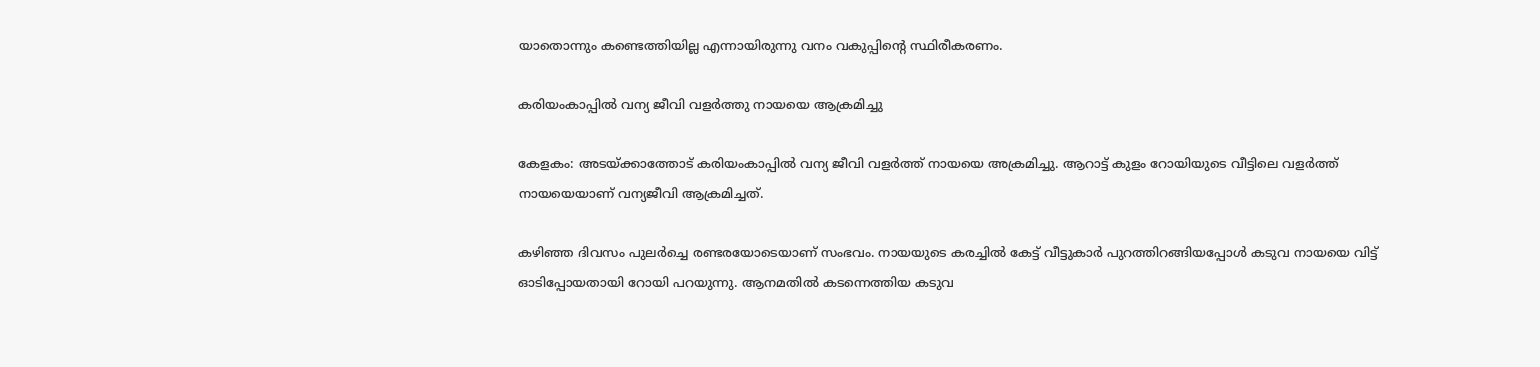യാതൊന്നും കണ്ടെത്തിയില്ല എന്നായിരുന്നു വനം വകുപ്പിന്‍റെ സ്ഥിരീകരണം.

കരിയംകാപ്പിൽ വന്യ ജീവി വളർത്തു നായയെ ആക്രമിച്ചു

കേളകം: അടയ്ക്കാത്തോട് കരിയംകാപ്പിൽ വന്യ ജീവി വളർത്ത് നായയെ അക്രമിച്ചു. ആറാട്ട് കുളം റോയിയുടെ വീട്ടിലെ വളർത്ത് നായയെയാണ് വന്യജീവി ആക്രമിച്ചത്.

കഴിഞ്ഞ ദിവസം പുലർച്ചെ രണ്ടരയോടെയാണ് സംഭവം. നായയുടെ കരച്ചിൽ കേട്ട് വീട്ടുകാർ പുറത്തിറങ്ങിയപ്പോൾ കടുവ നായയെ വിട്ട് ഓടിപ്പോയതായി റോയി പറയുന്നു. ആനമതിൽ കടന്നെത്തിയ കടുവ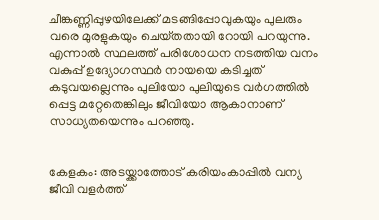ചീങ്കണ്ണിപ്പുഴയിലേക്ക് മടങ്ങിപ്പോവുകയും പുലരും വരെ മുരളുകയും ചെയ്‌തതായി റോയി പറയുന്നു. എന്നാൽ സ്ഥലത്ത് പരിശോധന നടത്തിയ വനം വകുപ്പ് ഉദ്യോഗസ്ഥർ നായയെ കടിച്ചത് കടുവയല്ലെന്നും പുലിയോ പുലിയുടെ വർഗത്തിൽ പ്പെട്ട മറ്റേതെങ്കിലും ജീവിയോ ആകാനാണ് സാധ്യതയെന്നും പറഞ്ഞു.


കേളകം: അടയ്ക്കാത്തോട് കരിയംകാപ്പിൽ വന്യ ജീവി വളർത്ത്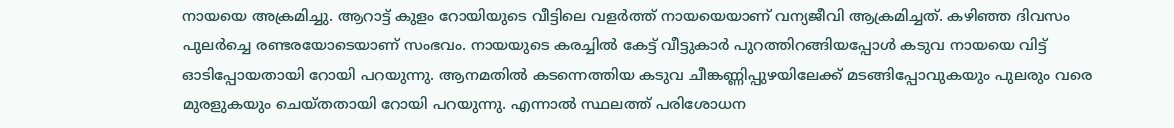നായയെ അക്രമിച്ചു. ആറാട്ട് കുളം റോയിയുടെ വീട്ടിലെ വളർത്ത് നായയെയാണ് വന്യജീവി ആക്രമിച്ചത്. കഴിഞ്ഞ ദിവസം പുലർച്ചെ രണ്ടരയോടെയാണ് സംഭവം. നായയുടെ കരച്ചിൽ കേട്ട് വീട്ടുകാർ പുറത്തിറങ്ങിയപ്പോൾ കടുവ നായയെ വിട്ട് ഓടിപ്പോയതായി റോയി പറയുന്നു. ആനമതിൽ കടന്നെത്തിയ കടുവ ചീങ്കണ്ണിപ്പുഴയിലേക്ക് മടങ്ങിപ്പോവുകയും പുലരും വരെ മുരളുകയും ചെയ്‌തതായി റോയി പറയുന്നു. എന്നാൽ സ്ഥലത്ത് പരിശോധന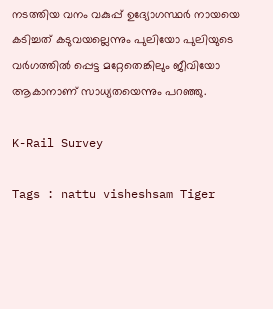നടത്തിയ വനം വകുപ്പ് ഉദ്യോഗസ്ഥർ നായയെ കടിച്ചത് കടുവയല്ലെന്നും പുലിയോ പുലിയുടെ വർഗത്തിൽ പ്പെട്ട മറ്റേതെങ്കിലും ജീവിയോ ആകാനാണ് സാധ്യതയെന്നും പറഞ്ഞു.

K-Rail Survey

Tags : nattu visheshsam Tiger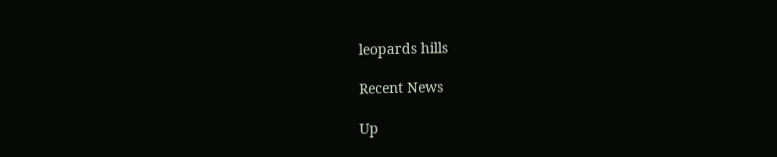leopards hills

Recent News

Up